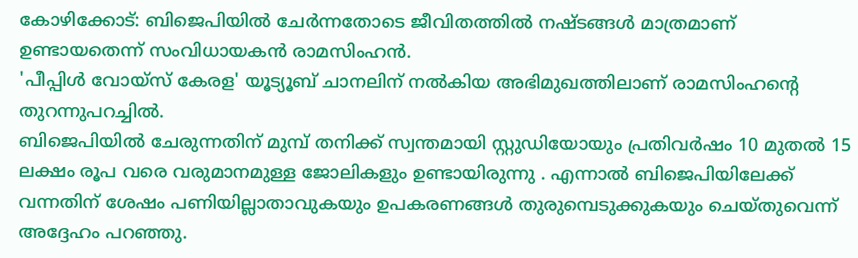കോഴിക്കോട്: ബിജെപിയിൽ ചേർന്നതോടെ ജീവിതത്തിൽ നഷ്ടങ്ങൾ മാത്രമാണ് ഉണ്ടായതെന്ന് സംവിധായകൻ രാമസിംഹൻ.
'പീപ്പിൾ വോയ്സ് കേരള' യൂട്യൂബ് ചാനലിന് നൽകിയ അഭിമുഖത്തിലാണ് രാമസിംഹന്റെ തുറന്നുപറച്ചിൽ.
ബിജെപിയിൽ ചേരുന്നതിന് മുമ്പ് തനിക്ക് സ്വന്തമായി സ്റ്റുഡിയോയും പ്രതിവർഷം 10 മുതൽ 15 ലക്ഷം രൂപ വരെ വരുമാനമുള്ള ജോലികളും ഉണ്ടായിരുന്നു . എന്നാൽ ബിജെപിയിലേക്ക് വന്നതിന് ശേഷം പണിയില്ലാതാവുകയും ഉപകരണങ്ങൾ തുരുമ്പെടുക്കുകയും ചെയ്തുവെന്ന് അദ്ദേഹം പറഞ്ഞു.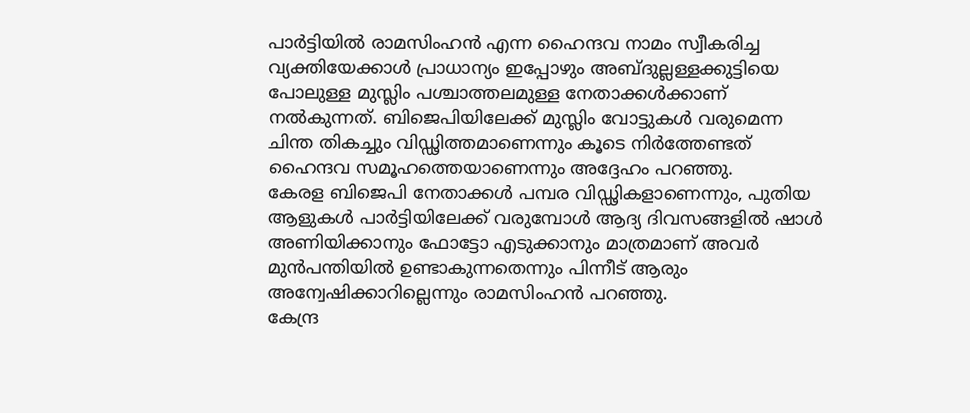പാർട്ടിയിൽ രാമസിംഹൻ എന്ന ഹൈന്ദവ നാമം സ്വീകരിച്ച വ്യക്തിയേക്കാൾ പ്രാധാന്യം ഇപ്പോഴും അബ്ദുല്ലള്ളക്കുട്ടിയെ പോലുള്ള മുസ്ലിം പശ്ചാത്തലമുള്ള നേതാക്കൾക്കാണ് നൽകുന്നത്. ബിജെപിയിലേക്ക് മുസ്ലിം വോട്ടുകൾ വരുമെന്ന ചിന്ത തികച്ചും വിഡ്ഢിത്തമാണെന്നും കൂടെ നിർത്തേണ്ടത് ഹൈന്ദവ സമൂഹത്തെയാണെന്നും അദ്ദേഹം പറഞ്ഞു.
കേരള ബിജെപി നേതാക്കൾ പമ്പര വിഡ്ഢികളാണെന്നും, പുതിയ ആളുകൾ പാർട്ടിയിലേക്ക് വരുമ്പോൾ ആദ്യ ദിവസങ്ങളിൽ ഷാൾ അണിയിക്കാനും ഫോട്ടോ എടുക്കാനും മാത്രമാണ് അവർ മുൻപന്തിയിൽ ഉണ്ടാകുന്നതെന്നും പിന്നീട് ആരും അന്വേഷിക്കാറില്ലെന്നും രാമസിംഹൻ പറഞ്ഞു.
കേന്ദ്ര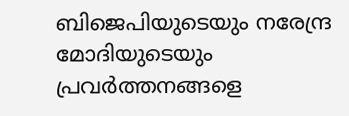ബിജെപിയുടെയും നരേന്ദ്ര മോദിയുടെയും പ്രവർത്തനങ്ങളെ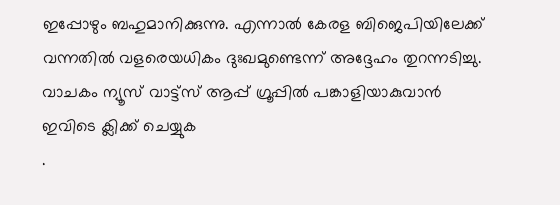ഇപ്പോഴും ബഹുമാനിക്കുന്നു. എന്നാൽ കേരള ബിജെപിയിലേക്ക് വന്നതിൽ വളരെയധികം ദുഃഖമുണ്ടെന്ന് അദ്ദേഹം തുറന്നടിച്ചു.
വാചകം ന്യൂസ് വാട്ട്സ് ആപ്പ് ഗ്രൂപ്പിൽ പങ്കാളിയാകുവാൻ
ഇവിടെ ക്ലിക്ക് ചെയ്യുക
.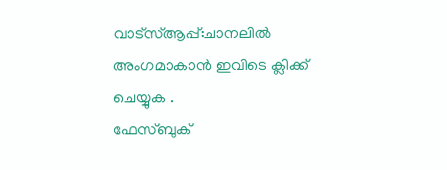വാട്സ്ആപ്പ്:ചാനലിൽ അംഗമാകാൻ ഇവിടെ ക്ലിക്ക് ചെയ്യുക .
ഫേസ്ബുക്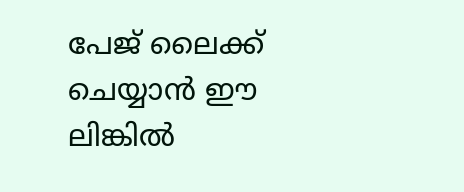പേജ് ലൈക്ക് ചെയ്യാൻ ഈ ലിങ്കിൽ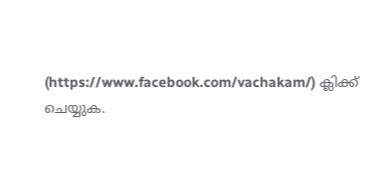(https://www.facebook.com/vachakam/) ക്ലിക്ക് ചെയ്യുക.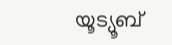യൂട്യൂബ്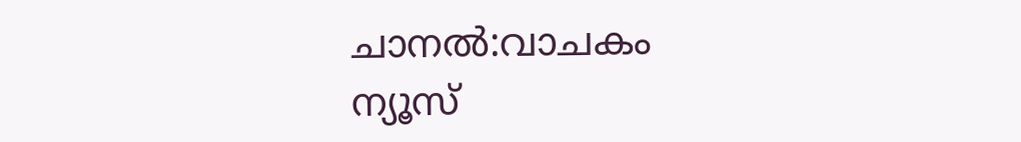ചാനൽ:വാചകം ന്യൂസ്